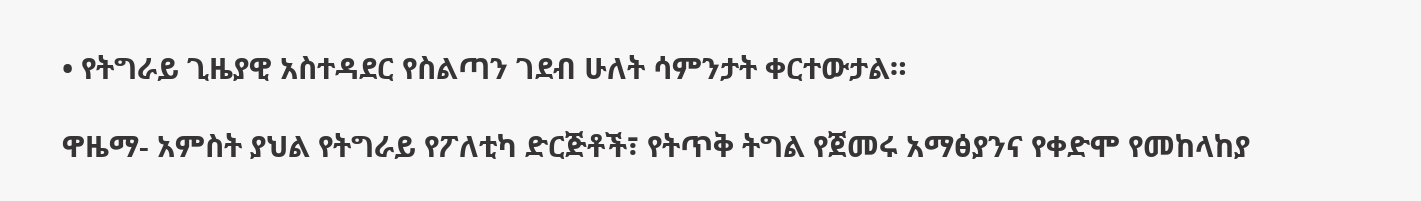• የትግራይ ጊዜያዊ አስተዳደር የስልጣን ገደብ ሁለት ሳምንታት ቀርተውታል።

ዋዜማ- አምስት ያህል የትግራይ የፖለቲካ ድርጅቶች፣ የትጥቅ ትግል የጀመሩ አማፅያንና የቀድሞ የመከላከያ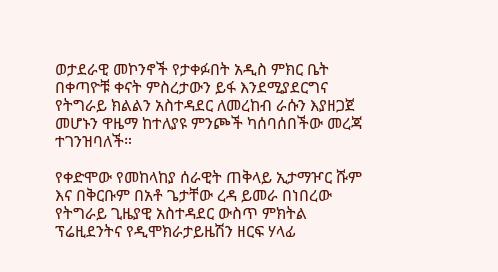ወታደራዊ መኮንኖች የታቀፉበት አዲስ ምክር ቤት በቀጣዮቹ ቀናት ምስረታውን ይፋ እንደሚያደርግና የትግራይ ክልልን አስተዳደር ለመረከብ ራሱን እያዘጋጀ መሆኑን ዋዜማ ከተለያዩ ምንጮች ካሰባሰበችው መረጃ ተገንዝባለች።

የቀድሞው የመከላከያ ሰራዊት ጠቅላይ ኢታማዦር ሹም እና በቅርቡም በአቶ ጌታቸው ረዳ ይመራ በነበረው የትግራይ ጊዜያዊ አስተዳደር ውስጥ ምክትል ፕሬዚደንትና የዲሞክራታይዜሽን ዘርፍ ሃላፊ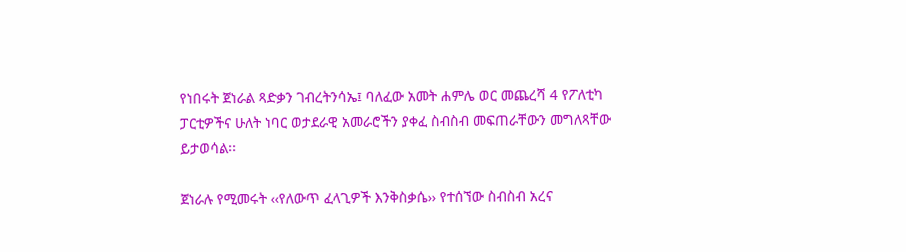የነበሩት ጀነራል ጻድቃን ገብረትንሳኤ፤ ባለፈው አመት ሐምሌ ወር መጨረሻ 4 የፖለቲካ ፓርቲዎችና ሁለት ነባር ወታደራዊ አመራሮችን ያቀፈ ስብስብ መፍጠራቸውን መግለጻቸው ይታወሳል፡፡

ጀነራሉ የሚመሩት ‹‹የለውጥ ፈላጊዎች እንቅስቃሴ›› የተሰኘው ስብስብ አረና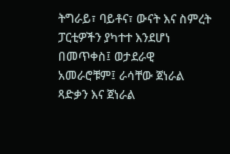ትግራይ፣ ባይቶና፣ ውናት እና ስምረት ፓርቲዎችን ያካተተ እንደሆነ በመጥቀስ፤ ወታደራዊ አመራሮቹም፤ ራሳቸው ጀነራል ጻድቃን እና ጀነራል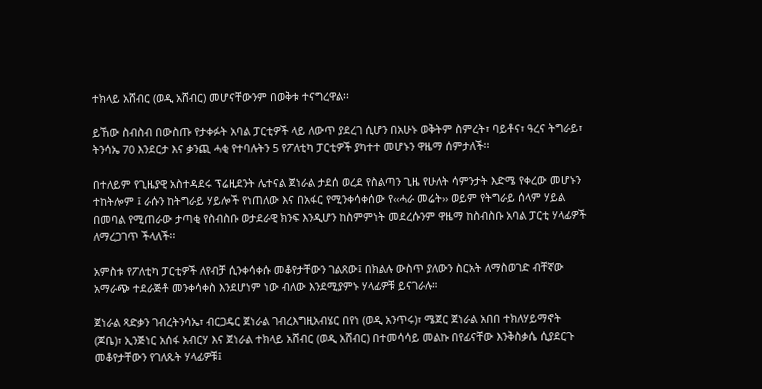ተክላይ አሸብር (ወዲ አሸብር) መሆናቸውንም በወቅቱ ተናግረዋል፡፡

ይኸው ስብስብ በውስጡ የታቀፉት አባል ፓርቲዎች ላይ ለውጥ ያደረገ ሲሆን በአሁኑ ወቅትም ስምረት፣ ባይቶና፣ ዓረና ትግራይ፣ ትንሳኤ 70 እንደርታ እና ቃንጪ ሓቂ የተባሉትን 5 የፖለቲካ ፓርቲዎች ያካተተ መሆኑን ዋዜማ ሰምታለች፡፡

በተለይም የጊዜያዊ አስተዳደሩ ፕሬዚደንት ሌተናል ጀነራል ታደሰ ወረደ የስልጣን ጊዜ የሁለት ሳምንታት እድሜ የቀረው መሆኑን ተከትሎም ፤ ራሱን ከትግራይ ሃይሎች የነጠለው እና በአፋር የሚንቀሳቀሰው የ‹‹ሓራ መሬት›› ወይም የትግራይ ሰላም ሃይል በመባል የሚጠራው ታጣቂ የስብስቡ ወታደራዊ ክንፍ እንዲሆን ከስምምነት መደረሱንም ዋዜማ ከስብስቡ አባል ፓርቲ ሃላፊዎች ለማረጋገጥ ችላለች፡፡

አምስቱ የፖለቲካ ፓርቲዎች ለየብቻ ሲንቀሳቀሱ መቆየታቸውን ገልጸው፤ በክልሉ ውስጥ ያለውን ስርአት ለማስወገድ ብቸኛው አማራጭ ተደራጅቶ መንቀሳቀስ እንደሆነም ነው ብለው እንደሚያምኑ ሃላፊዎቹ ይናገራሉ።

ጀነራል ጻድቃን ገብረትንሳኤ፣ ብርጋዴር ጀነራል ገብረእግዚአብሄር በየነ (ወዲ አንጥሩ)፣ ሜጀር ጀነራል አበበ ተክለሃይማኖት (ጆቤ)፣ ኢንጅነር አሰፋ አብርሃ እና ጀነራል ተክላይ አሸብር (ወዲ አሸብር) በተመሳሳይ መልኩ በየፊናቸው እንቅስቃሴ ሲያደርጉ መቆየታቸውን የገለጹት ሃላፊዎቹ፤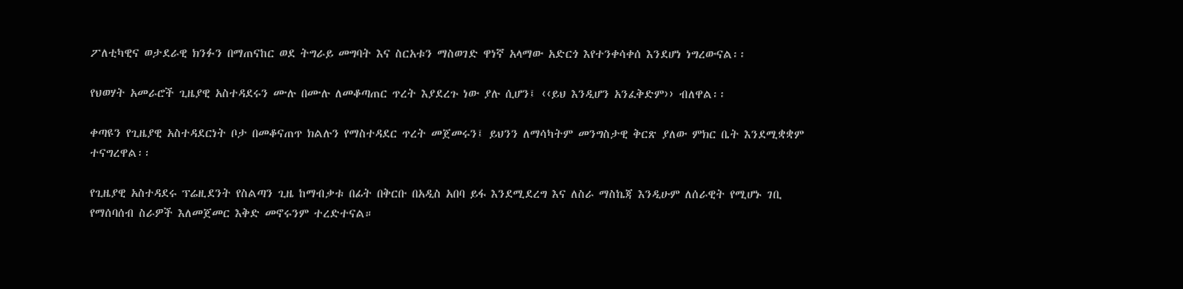ፖለቲካዊና ወታደራዊ ክንፉን በማጠናከር ወደ ትግራይ መግባት እና ስርአቱን ማስወገድ ዋነኛ አላማው አድርጎ እየተንቀሳቀሰ እንደሆነ ነግረውናል፡፡

የህወሃት አመራሮች ጊዜያዊ አስተዳደሩን ሙሉ በሙሉ ለመቆጣጠር ጥረት እያደረጉ ነው ያሉ ሲሆን፤ ‹‹ይህ እንዲሆን አንፈቅድም›› ብለዋል፡፡

ቀጣዩን የጊዜያዊ አስተዳደርነት ቦታ በመቆናጠጥ ክልሉን የማስተዳደር ጥረት መጀመሩን፤ ይህንን ለማሳካትም መንግስታዊ ቅርጽ ያለው ምክር ቤት እንደሚቋቋም ተናግረዋል፡፡

የጊዜያዊ አስተዳደሩ ፕሬዚደንት የስልጣን ጊዜ ከማብቃቱ በፊት በቅርቡ በአዲስ አበባ ይፋ እንደሚደረግ እና ለስራ ማስኬጃ እንዲሁም ለሰራዊት የሚሆኑ ገቢ የማሰባሰብ ስራዎች እለመጀመር እቅድ መኖሩንም ተረድተናል።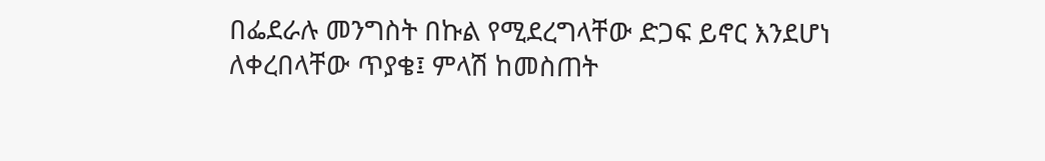በፌደራሉ መንግስት በኩል የሚደረግላቸው ድጋፍ ይኖር እንደሆነ ለቀረበላቸው ጥያቄ፤ ምላሽ ከመስጠት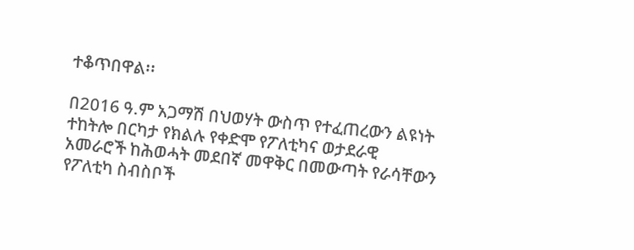ተቆጥበዋል፡፡

በ2016 ዓ.ም አጋማሽ በህወሃት ውስጥ የተፈጠረውን ልዩነት ተከትሎ በርካታ የክልሉ የቀድሞ የፖለቲካና ወታደራዊ አመራሮች ከሕወሓት መደበኛ መዋቅር በመውጣት የራሳቸውን የፖለቲካ ስብስቦች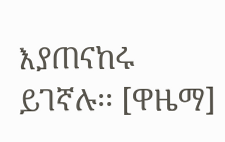እያጠናከሩ ይገኛሉ፡፡ [ዋዜማ]